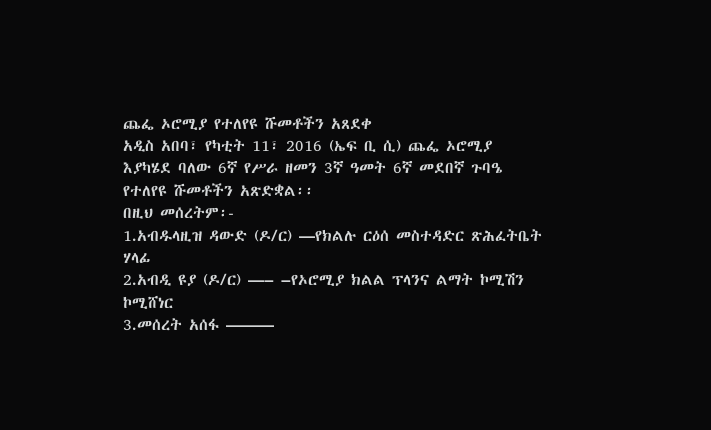ጨፌ ኦሮሚያ የተለየዩ ሹመቶችን አጸደቀ
አዲስ አበባ፣ የካቲት 11፣ 2016 (ኤፍ ቢ ሲ) ጨፌ ኦሮሚያ እያካሄደ ባለው 6ኛ የሥራ ዘመን 3ኛ ዓመት 6ኛ መደበኛ ጉባዔ የተለየዩ ሹመቶችን አጽድቋል፡፡
በዚህ መሰረትም፡-
1.አብዱላዚዝ ዳውድ (ዶ/ር) —የክልሉ ርዕሰ መስተዳድር ጽሕፈትቤት ሃላፊ
2.አብዲ ዩያ (ዶ/ር) —– –የኦሮሚያ ክልል ፕላንና ልማት ኮሚሽን ኮሚሸነር
3.መሰረት አሰፋ ———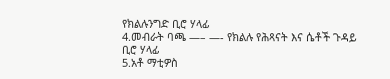የክልሉንግድ ቢሮ ሃላፊ
4.መብራት ባጫ —– —- የክልሉ የሕጻናት እና ሴቶች ጉዳይ ቢሮ ሃላፊ
5.አቶ ማቲዎስ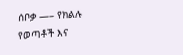ሰቦቃ —– የክልሉ የወጣቶች እና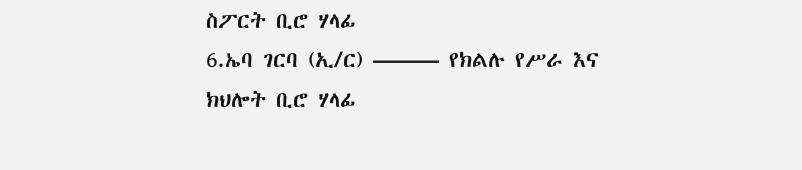ስፖርት ቢሮ ሃላፊ
6.ኤባ ገርባ (ኢ/ር) ——— የክልሉ የሥራ እና ክህሎት ቢሮ ሃላፊ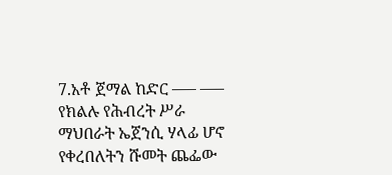7.አቶ ጀማል ከድር —– —– የክልሉ የሕብረት ሥራ ማህበራት ኤጀንሲ ሃላፊ ሆኖ የቀረበለትን ሹመት ጨፌው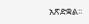አጽድቋል፡፡